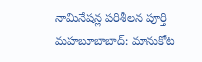నామినేషన్ల పరిశీలన పూర్తి
మహబూబాబాద్: మానుకోట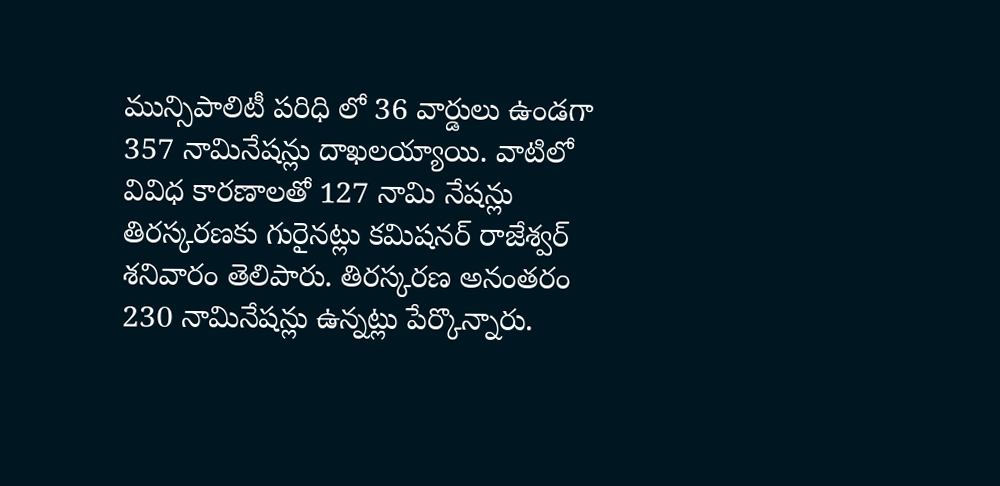మున్సిపాలిటీ పరిధి లో 36 వార్డులు ఉండగా 357 నామినేషన్లు దాఖలయ్యాయి. వాటిలో వివిధ కారణాలతో 127 నామి నేషన్లు తిరస్కరణకు గురైనట్లు కమిషనర్ రాజేశ్వర్ శనివారం తెలిపారు. తిరస్కరణ అనంతరం 230 నామినేషన్లు ఉన్నట్లు పేర్కొన్నారు.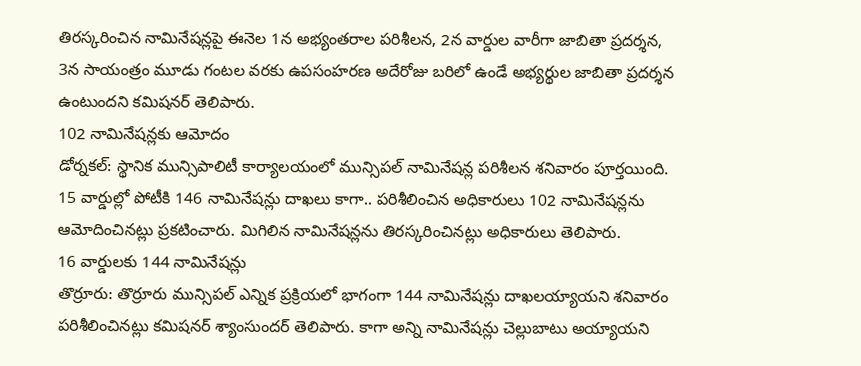తిరస్కరించిన నామినేషన్లపై ఈనెల 1న అభ్యంతరాల పరిశీలన, 2న వార్డుల వారీగా జాబితా ప్రదర్శన, 3న సాయంత్రం మూడు గంటల వరకు ఉపసంహరణ అదేరోజు బరిలో ఉండే అభ్యర్థుల జాబితా ప్రదర్శన ఉంటుందని కమిషనర్ తెలిపారు.
102 నామినేషన్లకు ఆమోదం
డోర్నకల్: స్థానిక మున్సిపాలిటీ కార్యాలయంలో మున్సిపల్ నామినేషన్ల పరిశీలన శనివారం పూర్తయింది. 15 వార్డుల్లో పోటీకి 146 నామినేషన్లు దాఖలు కాగా.. పరిశీలించిన అధికారులు 102 నామినేషన్లను ఆమోదించినట్లు ప్రకటించారు. మిగిలిన నామినేషన్లను తిరస్కరించినట్లు అధికారులు తెలిపారు.
16 వార్డులకు 144 నామినేషన్లు
తొర్రూరు: తొర్రూరు మున్సిపల్ ఎన్నిక ప్రక్రియలో భాగంగా 144 నామినేషన్లు దాఖలయ్యాయని శనివారం పరిశీలించినట్లు కమిషనర్ శ్యాంసుందర్ తెలిపారు. కాగా అన్ని నామినేషన్లు చెల్లుబాటు అయ్యాయని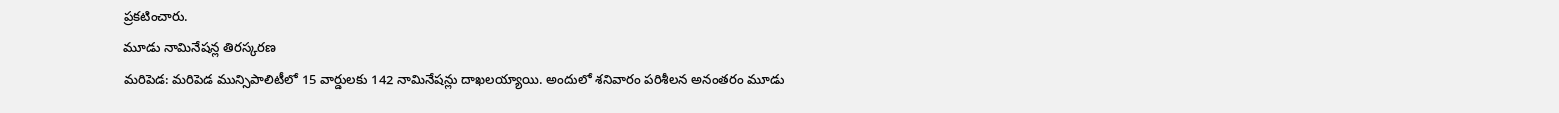ప్రకటించారు.
మూడు నామినేషన్ల తిరస్కరణ
మరిపెడ: మరిపెడ మున్సిపాలిటీలో 15 వార్డులకు 142 నామినేషన్లు దాఖలయ్యాయి. అందులో శనివారం పరిశీలన అనంతరం మూడు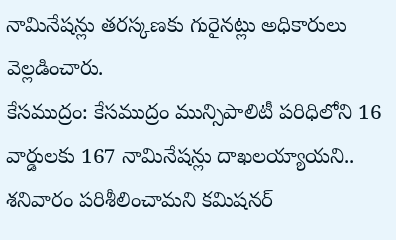నామినేషన్లు తరస్కణకు గురైనట్లు అధికారులు వెల్లడించారు.
కేసముద్రం: కేసముద్రం మున్సిపాలిటీ పరిధిలోని 16 వార్డులకు 167 నామినేషన్లు దాఖలయ్యాయని.. శనివారం పరిశీలించామని కమిషనర్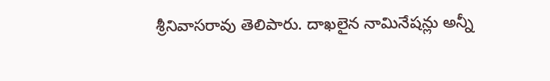శ్రీనివాసరావు తెలిపారు. దాఖలైన నామినేషన్లు అన్నీ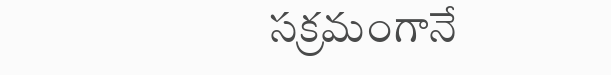సక్రమంగానే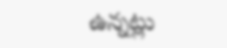ఉన్నట్లు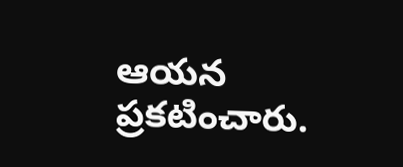ఆయన ప్రకటించారు.